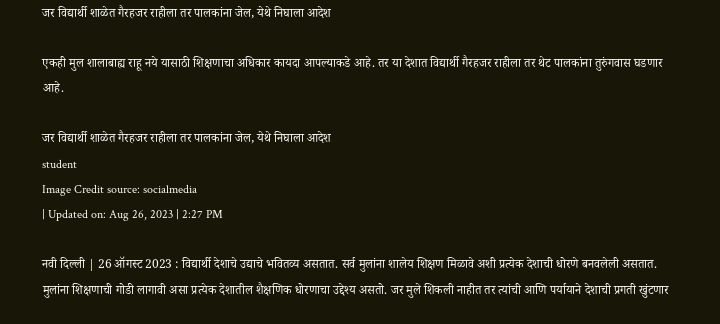जर विद्यार्थी शाळेत गैरहजर राहीला तर पालकांना जेल, येथे निघाला आदेश

एकही मुल शालाबाह्य राहू नये यासाठी शिक्षणाचा अधिकार कायदा आपल्याकडे आहे. तर या देशात विद्यार्थी गैरहजर राहीला तर थेट पालकांना तुरुंगवास घडणार आहे.

जर विद्यार्थी शाळेत गैरहजर राहीला तर पालकांना जेल, येथे निघाला आदेश
student
Image Credit source: socialmedia
| Updated on: Aug 26, 2023 | 2:27 PM

नवी दिल्ली | 26 ऑगस्ट 2023 : विद्यार्थी देशाचे उद्याचे भवितव्य असतात. सर्व मुलांना शालेय शिक्षण मिळावे अशी प्रत्येक देशाची धोरणे बनवलेली असतात. मुलांना शिक्षणाची गोडी लागावी असा प्रत्येक देशातील शैक्षणिक धोरणाचा उद्देश्य असतो. जर मुले शिकली नाहीत तर त्यांची आणि पर्यायाने देशाची प्रगती खुंटणार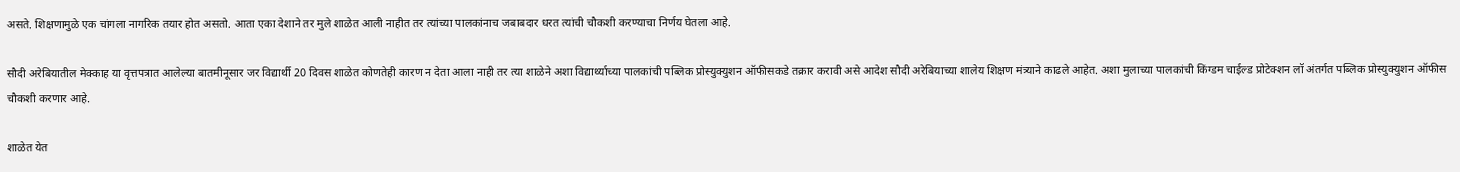असते. शिक्षणामुळे एक चांगला नागरिक तयार होत असतो. आता एका देशाने तर मुले शाळेत आली नाहीत तर त्यांच्या पालकांनाच जबाबदार धरत त्यांची चौकशी करण्याचा निर्णय घेतला आहे.

सौदी अरेबियातील मेक्काह या वृत्तपत्रात आलेल्या बातमीनूसार जर विद्यार्थी 20 दिवस शाळेत कोणतेही कारण न देता आला नाही तर त्या शाळेने अशा विद्यार्थ्याच्या पालकांची पब्लिक प्रोस्युक्युशन ऑफीसकडे तक्रार करावी असे आदेश सौदी अरेबियाच्या शालेय शिक्षण मंत्र्याने काढले आहेत. अशा मुलाच्या पालकांची किंग्डम चाईल्ड प्रोटेक्शन लॉ अंतर्गत पब्लिक प्रोस्युक्युशन ऑफीस चौकशी करणार आहे.

शाळेत येत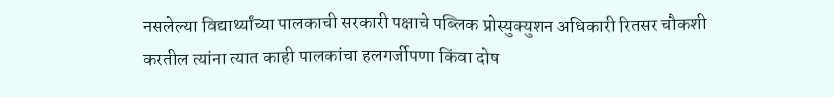नसलेल्या विद्यार्थ्यांच्या पालकाची सरकारी पक्षाचे पब्लिक प्रोस्युक्युशन अधिकारी रितसर चौकशी करतील त्यांना त्यात काही पालकांचा हलगर्जीपणा किंवा दोष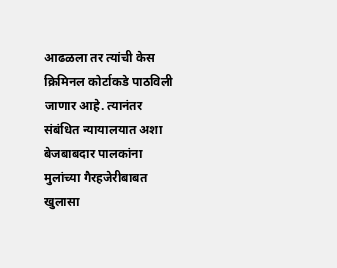आढळला तर त्यांची केस क्रिमिनल कोर्टाकडे पाठविली जाणार आहे. त्यानंतर संबंधित न्यायालयात अशा बेजबाबदार पालकांना मुलांच्या गैरहजेरीबाबत खुलासा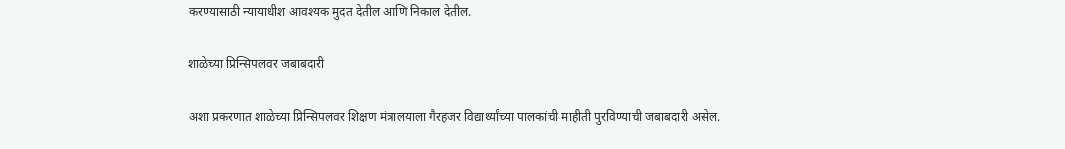करण्यासाठी न्यायाधीश आवश्यक मुदत देतील आणि निकाल देतील.

शाळेच्या प्रिन्सिपलवर जबाबदारी

अशा प्रकरणात शाळेच्या प्रिन्सिपलवर शिक्षण मंत्रालयाला गैरहजर विद्यार्थ्यांच्या पालकांची माहीती पुरविण्याची जबाबदारी असेल.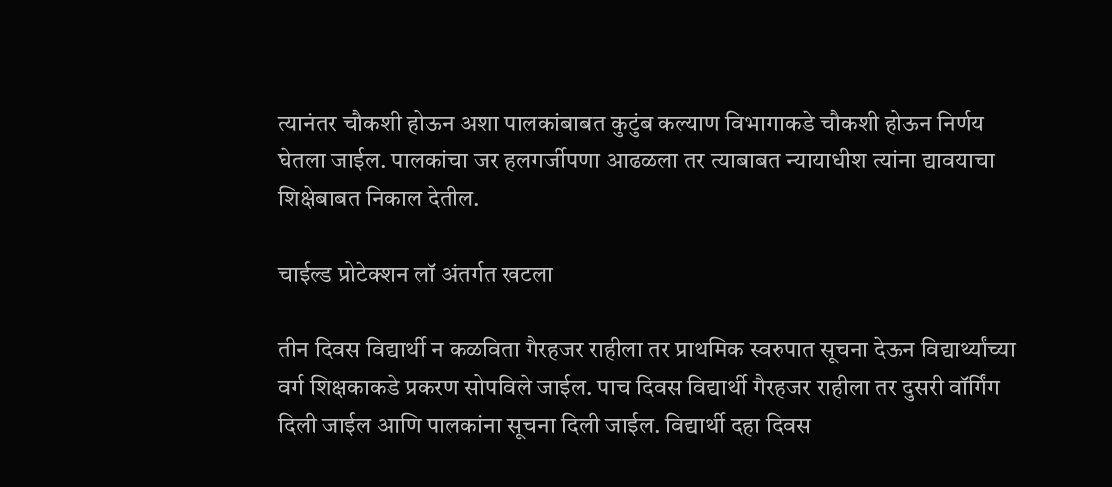त्यानंतर चौकशी होऊन अशा पालकांबाबत कुटुंब कल्याण विभागाकडे चौकशी होऊन निर्णय घेतला जाईल. पालकांचा जर हलगर्जीपणा आढळला तर त्याबाबत न्यायाधीश त्यांना द्यावयाचा शिक्षेबाबत निकाल देतील.

चाईल्ड प्रोटेक्शन लॉ अंतर्गत खटला

तीन दिवस विद्यार्थी न कळविता गैरहजर राहीला तर प्राथमिक स्वरुपात सूचना देऊन विद्यार्थ्यांच्या वर्ग शिक्षकाकडे प्रकरण सोपविले जाईल. पाच दिवस विद्यार्थी गैरहजर राहीला तर दुसरी वॉर्गिंग दिली जाईल आणि पालकांना सूचना दिली जाईल. विद्यार्थी दहा दिवस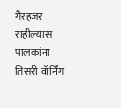गैरहजर राहील्यास पालकांना तिसरी वॉर्निंग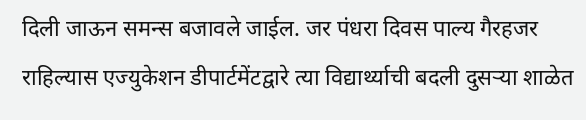दिली जाऊन समन्स बजावले जाईल. जर पंधरा दिवस पाल्य गैरहजर राहिल्यास एज्युकेशन डीपार्टमेंटद्वारे त्या विद्यार्थ्याची बदली दुसऱ्या शाळेत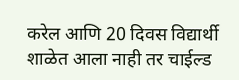करेल आणि 20 दिवस विद्यार्थी शाळेत आला नाही तर चाईल्ड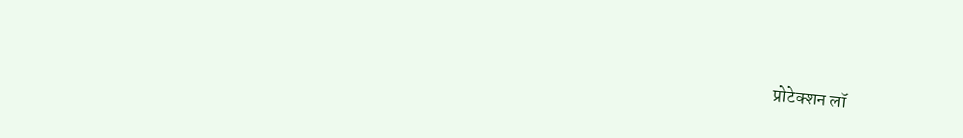प्रोटेक्शन लॉ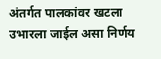अंतर्गत पालकांवर खटला उभारला जाईल असा निर्णय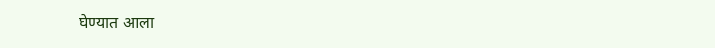घेण्यात आला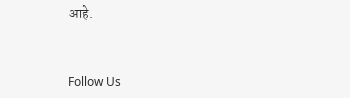आहे.



Follow Us